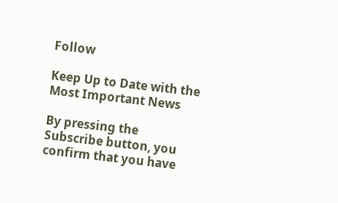Follow

Keep Up to Date with the Most Important News

By pressing the Subscribe button, you confirm that you have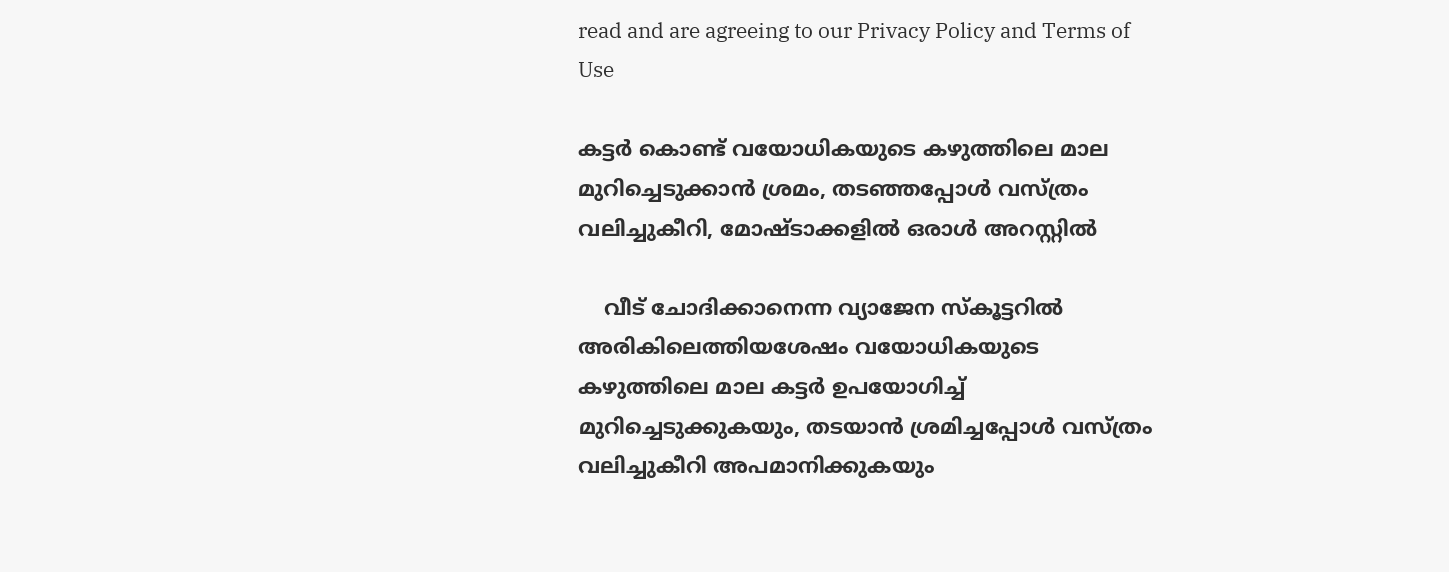read and are agreeing to our Privacy Policy and Terms of Use

കട്ടർ കൊണ്ട് വയോധികയുടെ കഴുത്തിലെ മാല മുറിച്ചെടുക്കാൻ ശ്രമം, തടഞ്ഞപ്പോൾ വസ്ത്രം വലിച്ചുകീറി, മോഷ്ടാക്കളിൽ ഒരാൾ അറസ്റ്റിൽ

    വീട് ചോദിക്കാനെന്ന വ്യാജേന സ്കൂട്ടറിൽ അരികിലെത്തിയശേഷം വയോധികയുടെ കഴുത്തിലെ മാല കട്ടർ ഉപയോഗിച്ച് മുറിച്ചെടുക്കുകയും, തടയാൻ ശ്രമിച്ചപ്പോൾ വസ്ത്രം വലിച്ചുകീറി അപമാനിക്കുകയും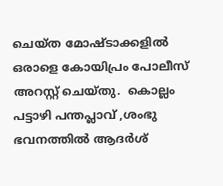ചെയ്ത മോഷ്ടാക്കളിൽ ഒരാളെ കോയിപ്രം പോലീസ് അറസ്റ്റ് ചെയ്തു.  കൊല്ലം പട്ടാഴി പന്തപ്ലാവ് ,ശംഭു ഭവനത്തിൽ ആദർശ്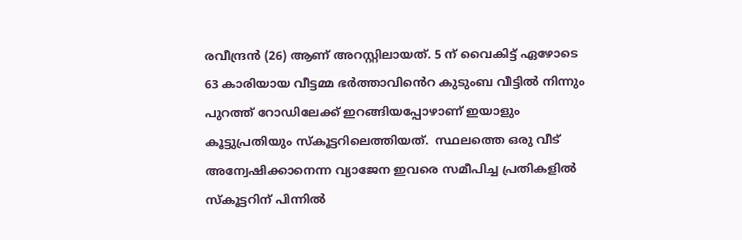രവീന്ദ്രൻ (26) ആണ് അറസ്റ്റിലായത്. 5 ന് വൈകിട്ട് ഏഴോടെ 63 കാരിയായ വീട്ടമ്മ ഭർത്താവിൻെറ കുടുംബ വീട്ടിൽ നിന്നും പുറത്ത് റോഡിലേക്ക് ഇറങ്ങിയപ്പോഴാണ് ഇയാളും കൂട്ടുപ്രതിയും സ്കൂട്ടറിലെത്തിയത്.  സ്ഥലത്തെ ഒരു വീട് അന്വേഷിക്കാനെന്ന വ്യാജേന ഇവരെ സമീപിച്ച പ്രതികളിൽ സ്കൂട്ടറിന് പിന്നിൽ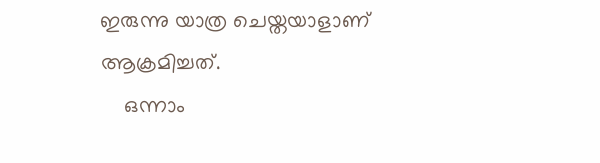ഇരുന്നു യാത്ര ചെയ്തയാളാണ് ആക്രമിച്ചത്.
    ഒന്നാം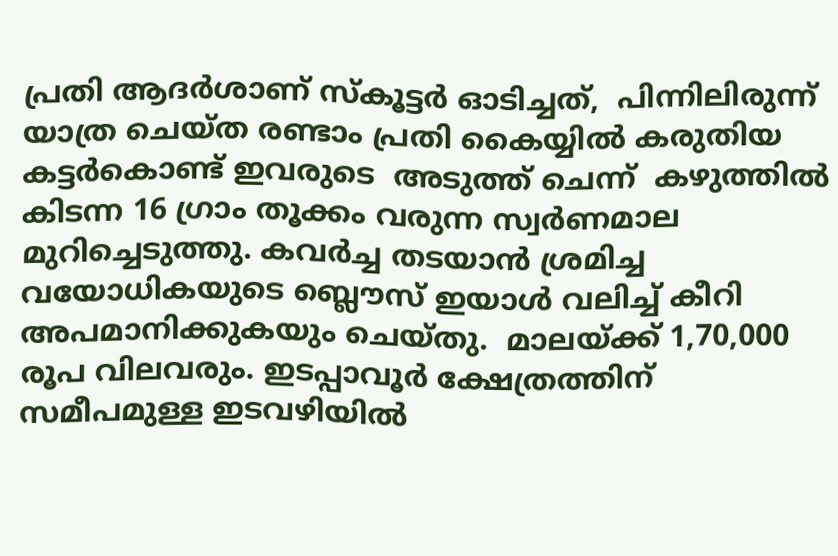പ്രതി ആദർശാണ്‌ സ്കൂട്ടർ ഓടിച്ചത്,  പിന്നിലിരുന്ന് യാത്ര ചെയ്ത രണ്ടാം പ്രതി കൈയ്യിൽ കരുതിയ കട്ടർകൊണ്ട് ഇവരുടെ  അടുത്ത് ചെന്ന്  കഴുത്തിൽ കിടന്ന 16 ഗ്രാം തൂക്കം വരുന്ന സ്വർണമാല മുറിച്ചെടുത്തു. കവർച്ച തടയാൻ ശ്രമിച്ച വയോധികയുടെ ബ്ലൌസ് ഇയാൾ വലിച്ച് കീറി അപമാനിക്കുകയും ചെയ്തു.  മാലയ്ക്ക് 1,70,000 രൂപ വിലവരും. ഇടപ്പാവൂർ ക്ഷേത്രത്തിന് സമീപമുള്ള ഇടവഴിയിൽ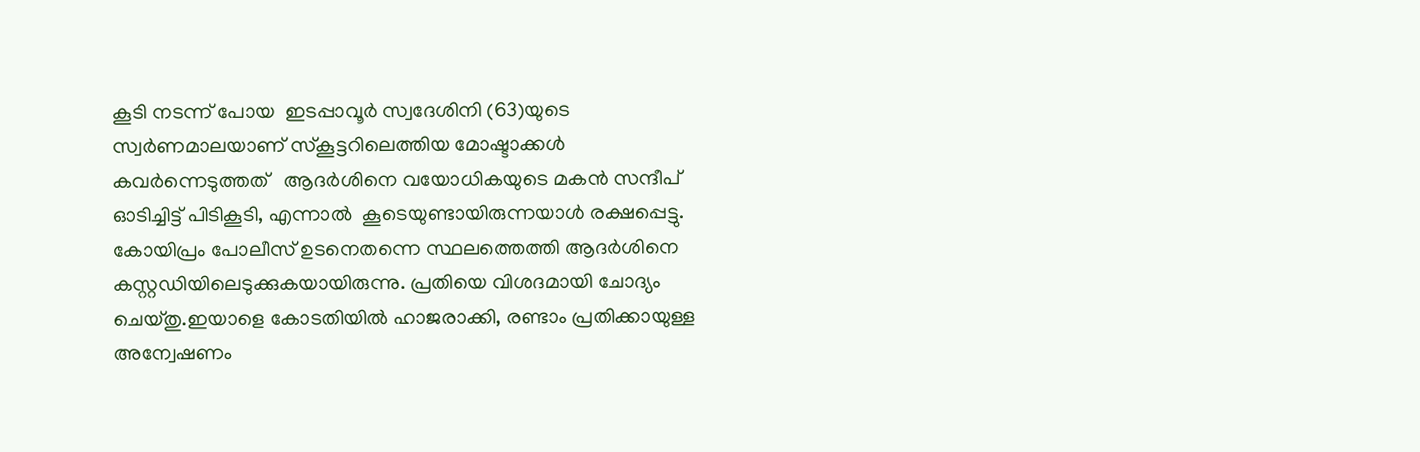കൂടി നടന്ന് പോയ  ഇടപ്പാവൂർ സ്വദേശിനി (63)യുടെ  സ്വർണമാലയാണ്‌ സ്കൂട്ടറിലെത്തിയ മോഷ്ടാക്കൾ കവർന്നെടുത്തത്   ആദർശിനെ വയോധികയുടെ മകൻ സന്ദീപ് ഓടിച്ചിട്ട് പിടികൂടി, എന്നാൽ  കൂടെയുണ്ടായിരുന്നയാൾ രക്ഷപ്പെട്ടു. കോയിപ്രം പോലീസ് ഉടനെതന്നെ സ്ഥലത്തെത്തി ആദർശിനെ കസ്റ്റഡിയിലെടുക്കുകയായിരുന്നു. പ്രതിയെ വിശദമായി ചോദ്യം ചെയ്തു.ഇയാളെ കോടതിയിൽ ഹാജരാക്കി, രണ്ടാം പ്രതിക്കായുള്ള അന്വേഷണം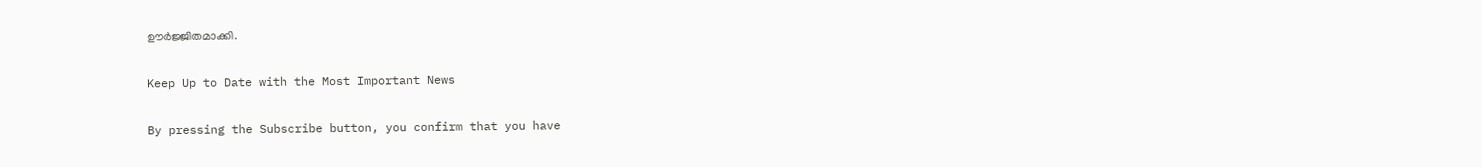ഊർജ്ജിതമാക്കി.

Keep Up to Date with the Most Important News

By pressing the Subscribe button, you confirm that you have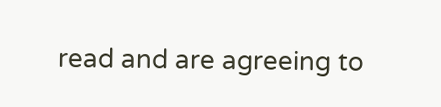read and are agreeing to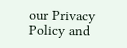our Privacy Policy and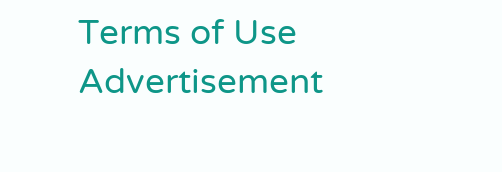Terms of Use
Advertisement